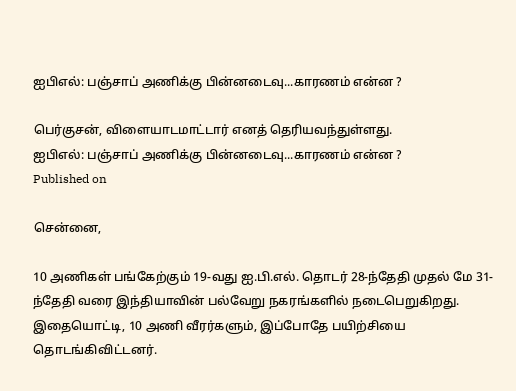ஐபிஎல்: பஞ்சாப் அணிக்கு பின்னடைவு...காரணம் என்ன ?

பெர்குசன், விளையாடமாட்டார் எனத் தெரியவந்துள்ளது.
ஐபிஎல்: பஞ்சாப் அணிக்கு பின்னடைவு...காரணம் என்ன ?
Published on

சென்னை,

10 அணிகள் பங்கேற்கும் 19-வது ஐ.பி.எல். தொடர் 28-ந்தேதி முதல் மே 31-ந்தேதி வரை இந்தியாவின் பல்வேறு நகரங்களில் நடைபெறுகிறது. இதையொட்டி, 10 அணி வீரர்களும், இப்போதே பயிற்சியை தொடங்கிவிட்டனர்.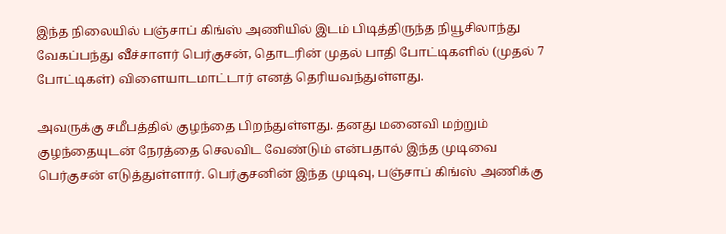இந்த நிலையில் பஞ்சாப் கிங்ஸ் அணியில் இடம் பிடித்திருந்த நியூசிலாந்து வேகப்பந்து வீச்சாளர் பெர்குசன், தொடரின் முதல் பாதி போட்டிகளில் (முதல் 7 போட்டிகள்) விளையாடமாட்டார் எனத் தெரியவந்துள்ளது.

அவருக்கு சமீபத்தில் குழந்தை பிறந்துள்ளது. தனது மனைவி மற்றும் குழந்தையுடன் நேரத்தை செலவிட வேண்டும் என்பதால் இந்த முடிவை பெர்குசன் எடுத்துள்ளார். பெர்குசனின் இந்த முடிவு, பஞ்சாப் கிங்ஸ் அணிக்கு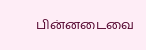பின்னடைவை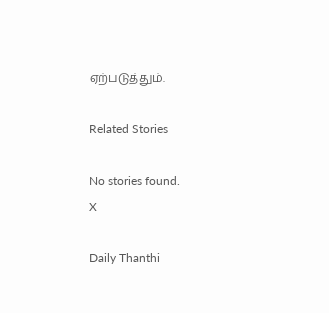ஏற்படுத்தும்.

Related Stories

No stories found.
X

Daily Thanthi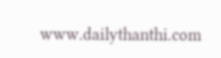www.dailythanthi.com